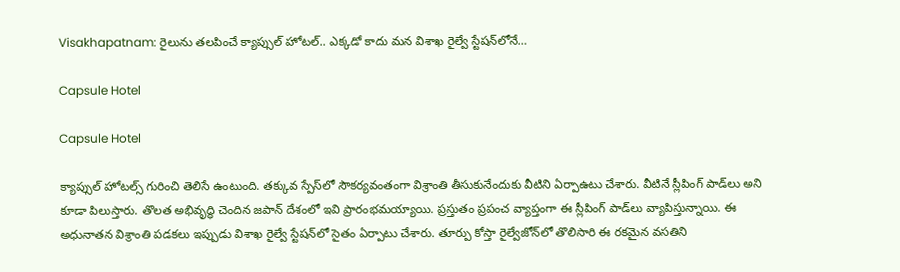Visakhapatnam: రైలును తలపించే క్యాప్సుల్‌ హోటల్.. ఎక్కడో కాదు మన విశాఖ రైల్వే స్టేషన్‌లోనే…

Capsule Hotel

Capsule Hotel

క్యాప్సుల్‌ హోటల్స్‌ గురించి తెలిసే ఉంటుంది. తక్కువ స్పేస్‌లో సౌకర్యవంతంగా విశ్రాంతి తీసుకునేందుకు వీటిని ఏర్పాఉటు చేశారు. వీటినే స్లీపింగ్ పాడ్‌లు అని కూడా పిలుస్తారు. తొలత అభివృద్ధి చెందిన జపాన్‌ దేశంలో ఇవి ప్రారంభమయ్యాయి. ప్రస్తుతం ప్రపంచ వ్యాప్తంగా ఈ స్లీపింగ్‌ పాడ్‌లు వ్యాపిస్తున్నాయి. ఈ అధునాతన విశ్రాంతి పడకలు ఇప్పుడు విశాఖ రైల్వే స్టేషన్‌లో సైతం ఏర్పాటు చేశారు. తూర్పు కోస్తా రైల్వేజోన్‌లో తొలిసారి ఈ రకమైన వసతిని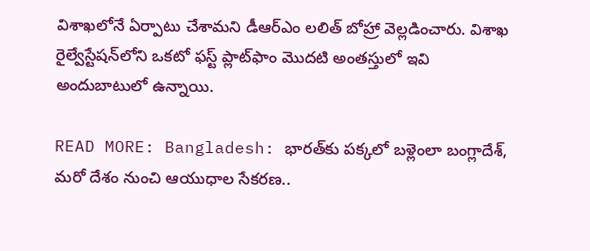విశాఖలోనే ఏర్పాటు చేశామని డీఆర్ఎం లలిత్ బోహ్రా వెల్లడించారు. విశాఖ రైల్వేస్టేషన్‌లోని ఒకటో ఫస్ట్ ప్లాట్‌ఫాం మొదటి అంతస్తులో ఇవి అందుబాటులో ఉన్నాయి.

READ MORE: Bangladesh: భారత్‌కు పక్కలో బళ్లెంలా బంగ్లాదేశ్, మరో దేశం నుంచి ఆయుధాల సేకరణ..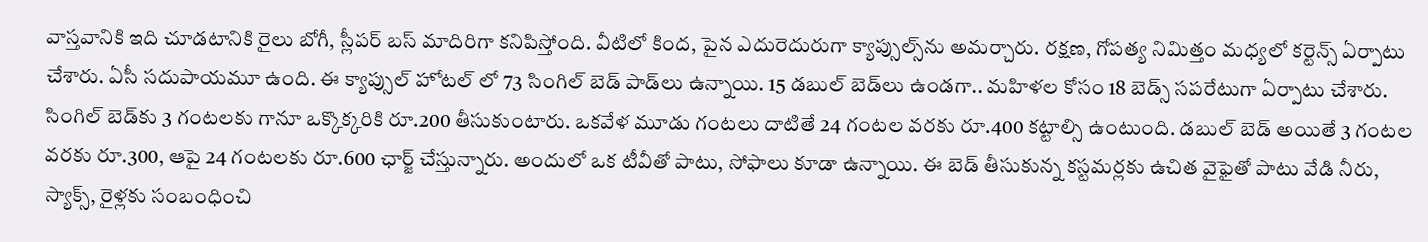వాస్తవానికి ఇది చూడటానికి రైలు బోగీ, స్లీపర్‌ బస్‌ మాదిరిగా కనిపిస్తోంది. వీటిలో కింద, పైన ఎదురెదురుగా క్యాప్సుల్స్‌ను అమర్చారు. రక్షణ, గోపత్య నిమిత్తం మధ్యలో కర్టెన్స్‌ ఏర్పాటు చేశారు. ఏసీ సదుపాయమూ ఉంది. ఈ క్యాప్సుల్‌ హోటల్ లో 73 సింగిల్ బెడ్‌ పాడ్‌లు ఉన్నాయి. 15 డబుల్ బెడ్‌లు ఉండగా.. మహిళల కోసం 18 బెడ్స్ సపరేటుగా ఏర్పాటు చేశారు. సింగిల్‌ బెడ్‌కు 3 గంటలకు గానూ ఒక్కొక్కరికి రూ.200 తీసుకుంటారు. ఒకవేళ మూడు గంటలు దాటితే 24 గంటల వరకు రూ.400 కట్టాల్సి ఉంటుంది. డబుల్‌ బెడ్‌ అయితే 3 గంటల వరకు రూ.300, ఆపై 24 గంటలకు రూ.600 ఛార్జ్ చేస్తున్నారు. అందులో ఒక టీవీతో పాటు, సోఫాలు కూడా ఉన్నాయి. ఈ బెడ్ తీసుకున్న కస్టమర్లకు ఉచిత వైఫైతో పాటు వేడి నీరు, స్యాక్స్, రైళ్లకు సంబంధించి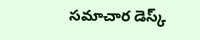సమాచార డెస్క్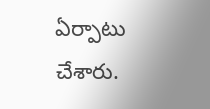ఏర్పాటు చేశారు.